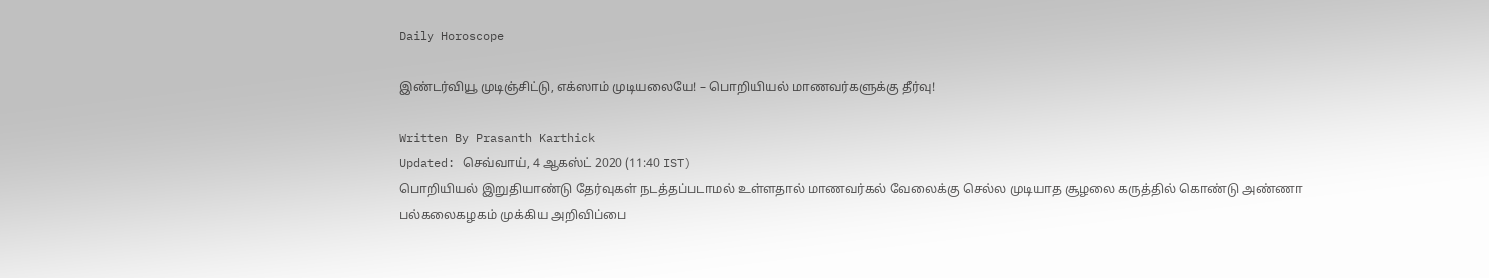Daily Horoscope

இண்டர்வியூ முடிஞ்சிட்டு, எக்ஸாம் முடியலையே! – பொறியியல் மாணவர்களுக்கு தீர்வு!

Written By Prasanth Karthick
Updated: செவ்வாய், 4 ஆகஸ்ட் 2020 (11:40 IST)
பொறியியல் இறுதியாண்டு தேர்வுகள் நடத்தப்படாமல் உள்ளதால் மாணவர்கல் வேலைக்கு செல்ல முடியாத சூழலை கருத்தில் கொண்டு அண்ணா பல்கலைகழகம் முக்கிய அறிவிப்பை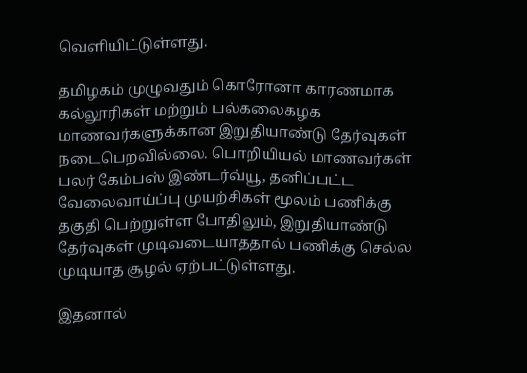வெளியிட்டுள்ளது.

தமிழகம் முழுவதும் கொரோனா காரணமாக கல்லூரிகள் மற்றும் பல்கலைகழக மாணவர்களுக்கான இறுதியாண்டு தேர்வுகள் நடைபெறவில்லை. பொறியியல் மாணவர்கள் பலர் கேம்பஸ் இண்டர்வ்யூ, தனிப்பட்ட வேலைவாய்ப்பு முயற்சிகள் மூலம் பணிக்கு தகுதி பெற்றுள்ள போதிலும், இறுதியாண்டு தேர்வுகள் முடிவடையாததால் பணிக்கு செல்ல முடியாத சூழல் ஏற்பட்டுள்ளது.

இதனால்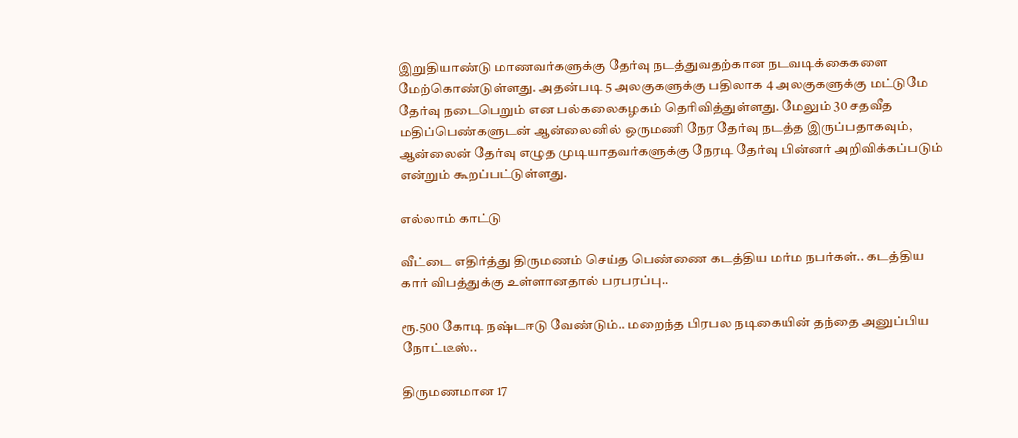இறுதியாண்டு மாணவர்களுக்கு தேர்வு நடத்துவதற்கான நடவடிக்கைகளை மேற்கொண்டுள்ளது. அதன்படி 5 அலகுகளுக்கு பதிலாக 4 அலகுகளுக்கு மட்டுமே தேர்வு நடைபெறும் என பல்கலைகழகம் தெரிவித்துள்ளது. மேலும் 30 சதவீத மதிப்பெண்களுடன் ஆன்லைனில் ஒருமணி நேர தேர்வு நடத்த இருப்பதாகவும், ஆன்லைன் தேர்வு எழுத முடியாதவர்களுக்கு நேரடி தேர்வு பின்னர் அறிவிக்கப்படும் என்றும் கூறப்பட்டுள்ளது.

எல்லாம் காட்டு

வீட்டை எதிர்த்து திருமணம் செய்த பெண்ணை கடத்திய மர்ம நபர்கள்.. கடத்திய கார் விபத்துக்கு உள்ளானதால் பரபரப்பு..

ரூ.500 கோடி நஷ்டஈடு வேண்டும்.. மறைந்த பிரபல நடிகையின் தந்தை அனுப்பிய நோட்டீஸ்..

திருமணமான 17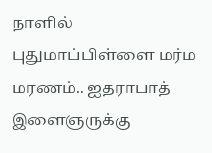நாளில் புதுமாப்பிள்ளை மர்ம மரணம்.. ஐதராபாத் இளைஞருக்கு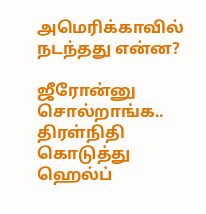அமெரிக்காவில் நடந்தது என்ன?

ஜீரோன்னு சொல்றாங்க.. திரள்நிதி கொடுத்து ஹெல்ப்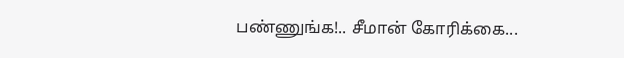பண்ணுங்க!.. சீமான் கோரிக்கை...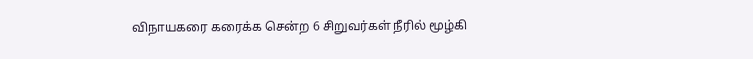விநாயகரை கரைக்க சென்ற 6 சிறுவர்கள் நீரில் மூழ்கி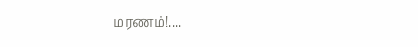மரணம்!....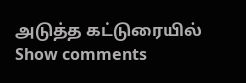அடுத்த கட்டுரையில்
Show comments